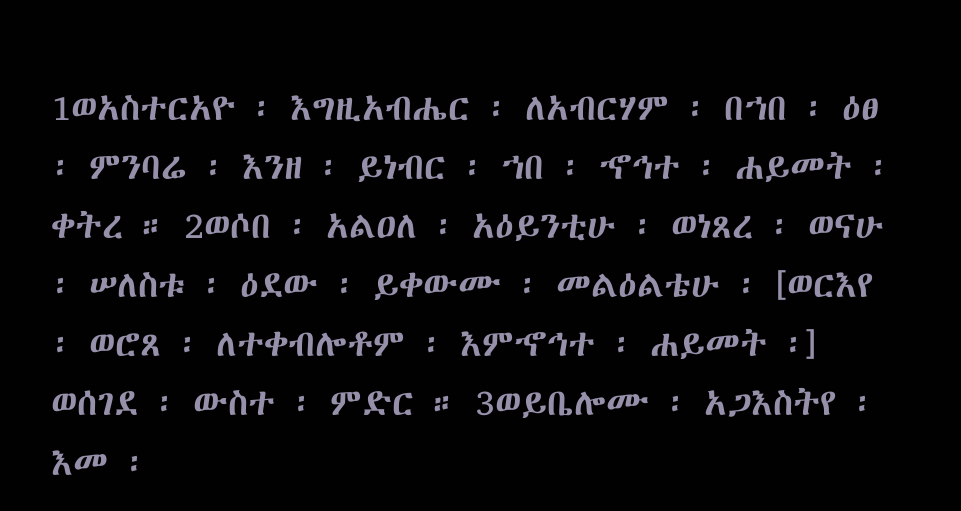1ወአስተርአዮ ፡ እግዚአብሔር ፡ ለአብርሃም ፡ በኀበ ፡ ዕፀ ፡ ምንባሬ ፡ እንዘ ፡ ይነብር ፡ ኀበ ፡ ኆኅተ ፡ ሐይመት ፡ ቀትረ ። 2ወሶበ ፡ አልዐለ ፡ አዕይንቲሁ ፡ ወነጸረ ፡ ወናሁ ፡ ሠለስቱ ፡ ዕደው ፡ ይቀውሙ ፡ መልዕልቴሁ ፡ [ወርእየ ፡ ወሮጸ ፡ ለተቀብሎቶም ፡ እምኆኅተ ፡ ሐይመት ፡] ወሰገደ ፡ ውስተ ፡ ምድር ። 3ወይቤሎሙ ፡ አጋእስትየ ፡ እመ ፡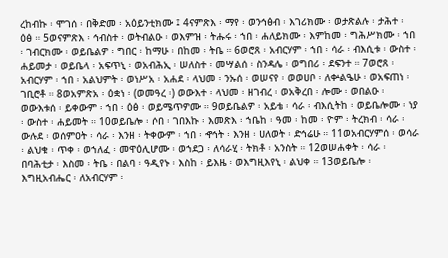ረከብኩ ፡ ሞገሰ ፡ በቅድመ ፡ አዕይንቲክሙ ፤ 4ናምጽእ ፡ ማየ ፡ ወንኅፅብ ፡ እገሪክሙ ፡ ወታጽልሉ ፡ ታሕተ ፡ ዕፅ ። 5ወናምጽእ ፡ ኅብስተ ፡ ወትብልዑ ፡ ወእምዝ ፡ ትሑሩ ፡ ኀበ ፡ ሐለይክሙ ፡ እምከመ ፡ ግሕሥክሙ ፡ ኀበ ፡ ገብርክሙ ፡ ወይቤልዎ ፡ ግበር ፡ ከማሁ ፡ በከመ ፡ ትቤ ። 6ወሮጸ ፡ አብርሃም ፡ ኀበ ፡ ሳራ ፡ ብእሲቱ ፡ ውስተ ፡ ሐይመታ ፡ ወይቤላ ፡ አፍጥኒ ፡ ወአብሕኢ ፡ ሠለስተ ፡ መሣልሰ ፡ ስንዳሌ ፡ ወግበሪ ፡ ደፍንተ ። 7ወሮጸ ፡ አብርሃም ፡ ኀበ ፡ አልህምት ፡ ወነሥአ ፡ አሐደ ፡ ላህመ ፡ ንኡሰ ፡ ወሠናየ ፡ ወወሀቦ ፡ ለቍልዔሁ ፡ ወአፍጠነ ፡ ገቢሮቶ ። 8ወአምጽአ ፡ ዕቋነ ፡ (ወመዓረ ፡) ወውእተ ፡ ላህመ ፡ ዘገብረ ፡ ወአቅረበ ፡ ሎሙ ፡ ወበልዑ ፡ ወውእቱሰ ፡ ይቀውም ፡ ኀበ ፡ ዕፅ ፡ ወይሜጥዎሙ ። 9ወይቤልዎ ፡ አይቴ ፡ ሳራ ፡ ብእሲትከ ፡ ወይቤሎሙ ፡ ነያ ፡ ውስተ ፡ ሐይመት ። 10ወይቤሎ ፡ ሶበ ፡ ገበእኩ ፡ እመጽእ ፡ ኀቤከ ፡ ዓመ ፡ ከመ ፡ ዮም ፡ ትረክብ ፡ ሳራ ፡ ውሉደ ፡ ወሰምዐት ፡ ሳራ ፡ እንዘ ፡ ትቀውም ፡ ኀበ ፡ ኆኅት ፡ እንዘ ፡ ሀለወት ፡ ድኅሬሁ ። 11ወአብርሃምሰ ፡ ወሳራ ፡ ልህቁ ፡ ጥቀ ፡ ወኀለፈ ፡ መዋዕሊሆሙ ፡ ወኀደጋ ፡ ለሳራሂ ፡ ትክቶ ፡ አንስት ። 12ወሠሐቀት ፡ ሳራ ፡ በባሕቲታ ፡ እስመ ፡ ትቤ ፡ በልባ ፡ ዓዲየኑ ፡ እስከ ፡ ይእዜ ፡ ወእግዚእየኒ ፡ ልህቀ ። 13ወይቤሎ ፡ እግዚአብሔር ፡ ለአብርሃም ፡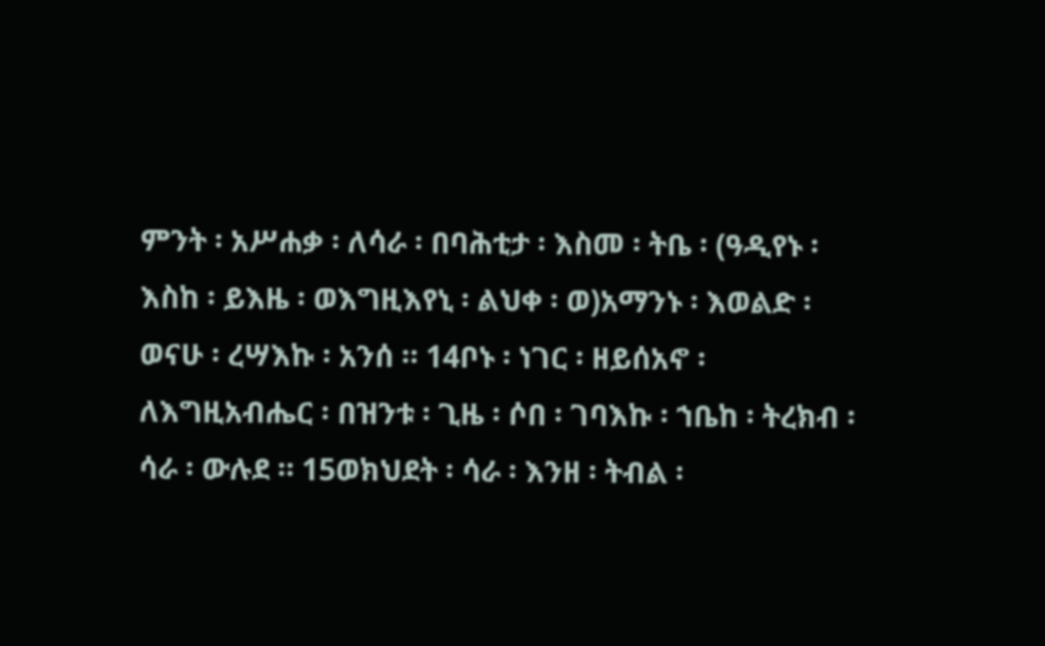ምንት ፡ አሥሐቃ ፡ ለሳራ ፡ በባሕቲታ ፡ እስመ ፡ ትቤ ፡ (ዓዲየኑ ፡ እስከ ፡ ይእዜ ፡ ወእግዚእየኒ ፡ ልህቀ ፡ ወ)አማንኑ ፡ እወልድ ፡ ወናሁ ፡ ረሣእኩ ፡ አንሰ ። 14ቦኑ ፡ ነገር ፡ ዘይሰአኖ ፡ ለእግዚአብሔር ፡ በዝንቱ ፡ ጊዜ ፡ ሶበ ፡ ገባእኩ ፡ ኀቤከ ፡ ትረክብ ፡ ሳራ ፡ ውሉደ ። 15ወክህደት ፡ ሳራ ፡ እንዘ ፡ ትብል ፡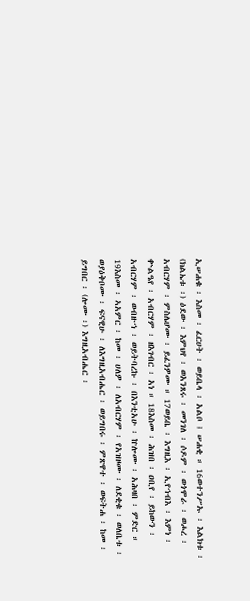ኢሠሐቁ ፡ እስመ ፡ ፈርሀት ፡ ወይቤላ ፡ አልቦ ፤ ሠሐቂ ። 16ወተንሥኡ ፡ እልክቱ ፡ (ክልኤቱ ፡) ዕደው ፡ እምህየ ፡ ወአንጸሩ ፡ መንገለ ፡ ሶዶም ፡ ወጎሞራ ፡ ወሖረ ፡ አብርሃም ፡ ምስሌሆሙ ፡ ይፈንዎሙ ። 17ወይቤ ፡ እግዚእ ፡ ኢየኀብእ ፡ እምነ ፡ ቍልዔየ ፡ አብርሃም ፡ ዘእገብር ፡ አነ ። 18እስመ ፡ ሕዝበ ፡ ዐቢየ ፡ ይከውን ፡ አብርሃም ፡ ወብዙኀ ፡ ወይትባረኩ ፡ በእንቲአሁ ፡ ኵሎሙ ፡ አሕዛበ ፡ ምድር ። 19እስመ ፡ ኣአምር ፡ ከመ ፡ ሀለዎ ፡ ለአብርሃም ፡ የአዝዞሙ ፡ ለደቂቁ ፡ ወለቤቱ ፡ ወያዕቅቦሙ ፡ ፍናዊሁ ፡ ለእግዚአብሔር ፡ ወይግበሩ ፡ ምጽዋተ ፡ ወፍትሐ ፡ ከመ ፡ ይግበር ፡ (ሎሙ ፡) እግዚአብሔር ፡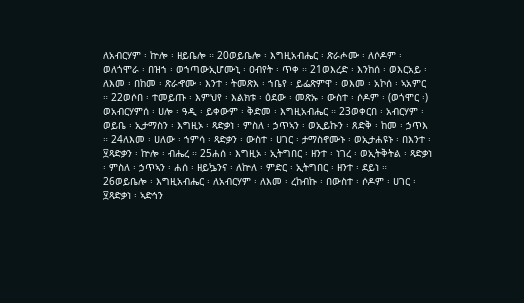ለአብርሃም ፡ ኵሎ ፡ ዘይቤሎ ። 20ወይቤሎ ፡ እግዚአብሔር ፡ ጽራሖሙ ፡ ለሶዶም ፡ ወለጎሞራ ፡ በዝኀ ፡ ወኀጣውኢሆሙኒ ፡ ዐብየት ፡ ጥቀ ። 21ወእረድ ፡ እንከሰ ፡ ወእርአይ ፡ ለእመ ፡ በከመ ፡ ጽራኆሙ ፡ እንተ ፡ ትመጽእ ፡ ኀቤየ ፡ ይፌጽምዋ ፡ ወእመ ፡ አኮሰ ፡ ኣአምር ። 22ወሶበ ፡ ተመይጡ ፡ እምህየ ፡ እልክቱ ፡ ዕደው ፡ መጽኡ ፡ ውስተ ፡ ሶዶም ፡ (ወጎሞር ፡) ወአብርሃምሰ ፡ ሀሎ ፡ ዓዲ ፡ ይቀውም ፡ ቅድመ ፡ እግዚአብሔር ። 23ወቀርበ ፡ አብርሃም ፡ ወይቤ ፡ ኢታማስን ፡ እግዚኦ ፡ ጻድቃነ ፡ ምስለ ፡ ኃጥኣን ፡ ወኢይኩን ፡ ጸድቅ ፡ ከመ ፡ ኃጥእ ። 24ለእመ ፡ ሀለው ፡ ኀምሳ ፡ ጻድቃን ፡ ውስተ ፡ ሀገር ፡ ታማስኖሙኑ ፡ ወኢታሐዩኑ ፡ በእንተ ፡ ፶ጻድቃን ፡ ኵሎ ፡ ብሔረ ። 25ሐሰ ፡ እግዚኦ ፡ ኢትግበር ፡ ዘንተ ፡ ነገረ ፡ ወኢትቅትል ፡ ጻድቃነ ፡ ምስለ ፡ ኃጥኣን ፡ ሐሰ ፡ ዘይኴንና ፡ ለኵለ ፡ ምድር ፡ ኢትግበር ፡ ዘንተ ፡ ደይነ ። 26ወይቤሎ ፡ እግዚአብሔር ፡ ለአብርሃም ፡ ለእመ ፡ ረከብኩ ፡ በውስተ ፡ ሶዶም ፡ ሀገር ፡ ፶ጻድቃነ ፡ ኣድኅን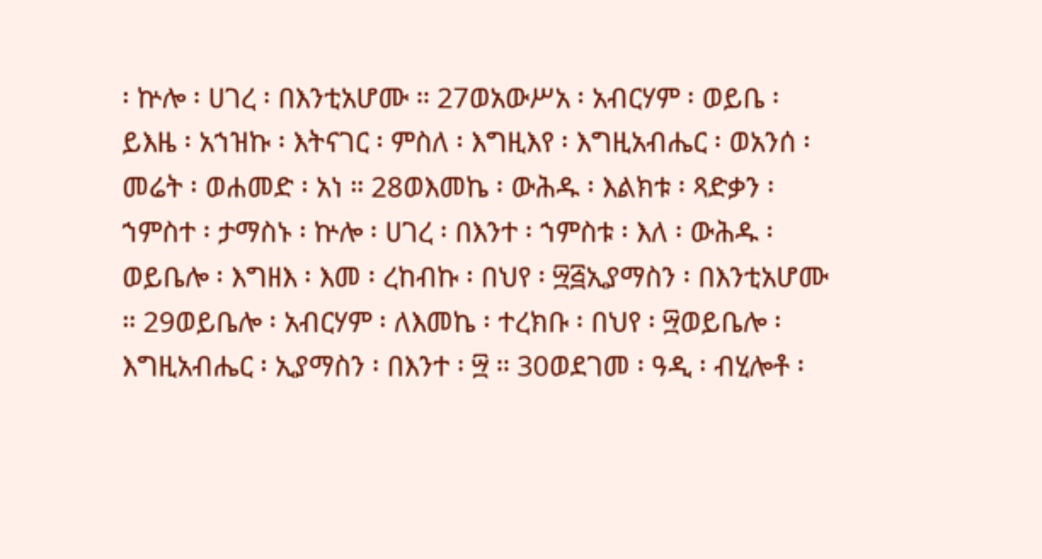፡ ኵሎ ፡ ሀገረ ፡ በእንቲአሆሙ ። 27ወአውሥአ ፡ አብርሃም ፡ ወይቤ ፡ ይእዜ ፡ አኀዝኩ ፡ እትናገር ፡ ምስለ ፡ እግዚእየ ፡ እግዚአብሔር ፡ ወአንሰ ፡ መሬት ፡ ወሐመድ ፡ አነ ። 28ወእመኬ ፡ ውሕዱ ፡ እልክቱ ፡ ጻድቃን ፡ ኀምስተ ፡ ታማስኑ ፡ ኵሎ ፡ ሀገረ ፡ በእንተ ፡ ኀምስቱ ፡ እለ ፡ ውሕዱ ፡ ወይቤሎ ፡ እግዘእ ፡ እመ ፡ ረከብኩ ፡ በህየ ፡ ፵፭ኢያማስን ፡ በእንቲአሆሙ ። 29ወይቤሎ ፡ አብርሃም ፡ ለእመኬ ፡ ተረክቡ ፡ በህየ ፡ ፵ወይቤሎ ፡ እግዚአብሔር ፡ ኢያማስን ፡ በእንተ ፡ ፵ ። 30ወደገመ ፡ ዓዲ ፡ ብሂሎቶ ፡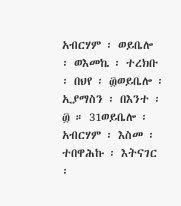አብርሃም ፡ ወይቤሎ ፡ ወእመኬ ፡ ተረክቡ ፡ በህየ ፡ ፴ወይቤሎ ፡ ኢያማስን ፡ በእንተ ፡ ፴ ። 31ወይቤሎ ፡ አብርሃም ፡ እስመ ፡ ተበዋሕኩ ፡ እትናገር ፡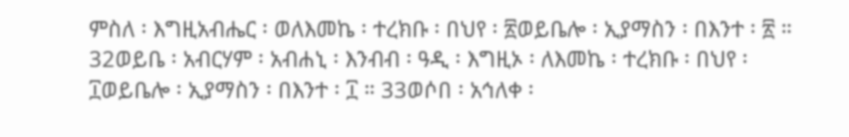ምስለ ፡ እግዚአብሔር ፡ ወለእመኬ ፡ ተረክቡ ፡ በህየ ፡ ፳ወይቤሎ ፡ ኢያማስን ፡ በእንተ ፡ ፳ ። 32ወይቤ ፡ አብርሃም ፡ አብሐኒ ፡ እንብብ ፡ ዓዲ ፡ እግዚኦ ፡ ለእመኬ ፡ ተረክቡ ፡ በህየ ፡ ፲ወይቤሎ ፡ ኢያማስን ፡ በእንተ ፡ ፲ ። 33ወሶበ ፡ አኅለቀ ፡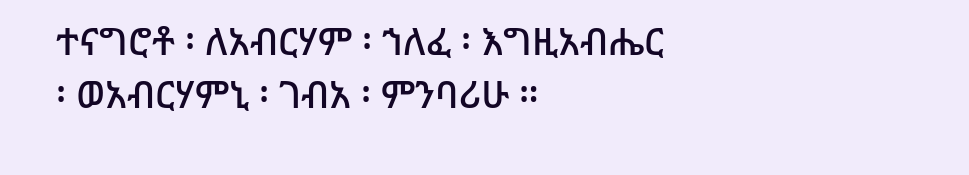ተናግሮቶ ፡ ለአብርሃም ፡ ኀለፈ ፡ እግዚአብሔር ፡ ወአብርሃምኒ ፡ ገብአ ፡ ምንባሪሁ ።